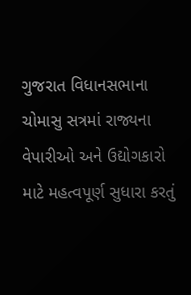ગુજરાત વિધાનસભાના ચોમાસુ સત્રમાં રાજ્યના વેપારીઓ અને ઉદ્યોગકારો માટે મહત્વપૂર્ણ સુધારા કરતું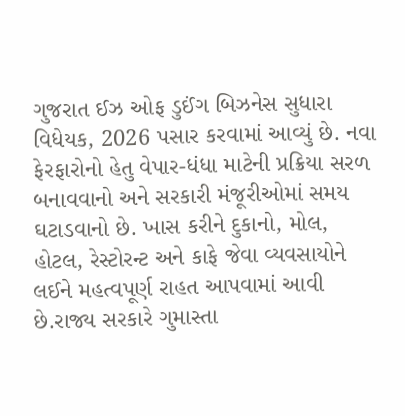ગુજરાત ઈઝ ઓફ ડુઈંગ બિઝનેસ સુધારા વિધેયક, 2026 પસાર કરવામાં આવ્યું છે. નવા ફેરફારોનો હેતુ વેપાર-ધંધા માટેની પ્રક્રિયા સરળ બનાવવાનો અને સરકારી મંજૂરીઓમાં સમય ઘટાડવાનો છે. ખાસ કરીને દુકાનો, મોલ, હોટલ, રેસ્ટોરન્ટ અને કાફે જેવા વ્યવસાયોને લઈને મહત્વપૂર્ણ રાહત આપવામાં આવી છે.રાજ્ય સરકારે ગુમાસ્તા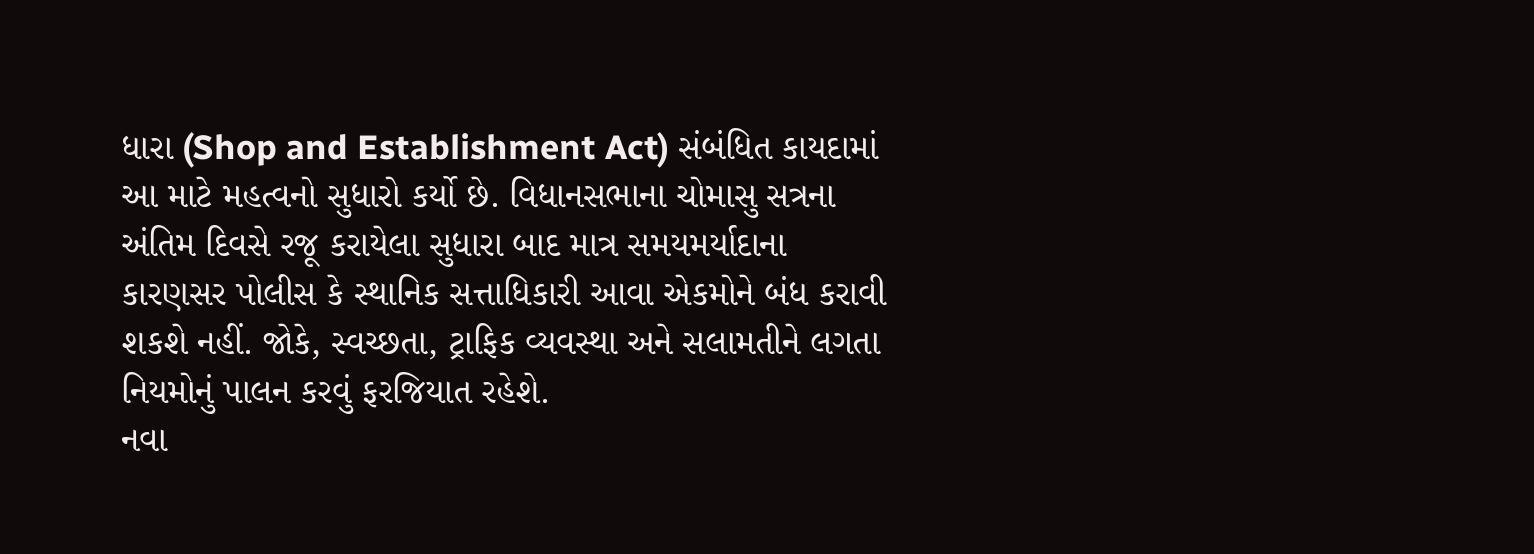ધારા (Shop and Establishment Act) સંબંધિત કાયદામાં આ માટે મહત્વનો સુધારો કર્યો છે. વિધાનસભાના ચોમાસુ સત્રના અંતિમ દિવસે રજૂ કરાયેલા સુધારા બાદ માત્ર સમયમર્યાદાના કારણસર પોલીસ કે સ્થાનિક સત્તાધિકારી આવા એકમોને બંધ કરાવી શકશે નહીં. જોકે, સ્વચ્છતા, ટ્રાફિક વ્યવસ્થા અને સલામતીને લગતા નિયમોનું પાલન કરવું ફરજિયાત રહેશે.
નવા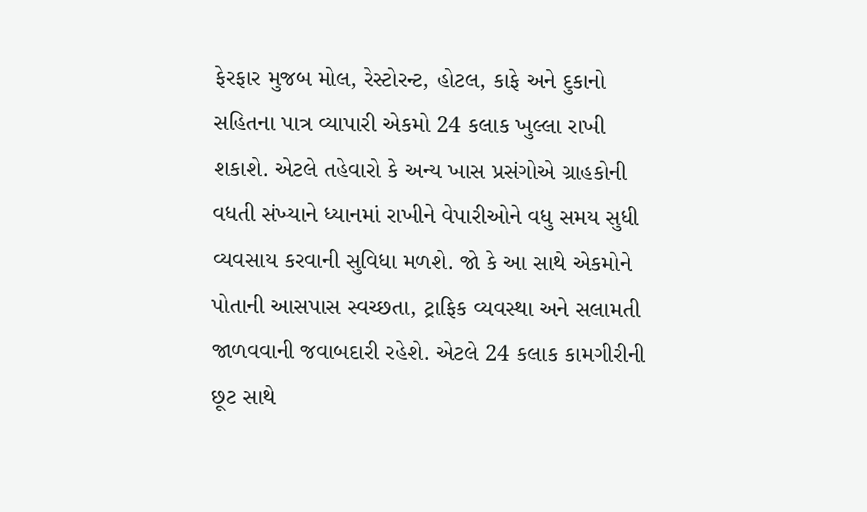ફેરફાર મુજબ મોલ, રેસ્ટોરન્ટ, હોટલ, કાફે અને દુકાનો સહિતના પાત્ર વ્યાપારી એકમો 24 કલાક ખુલ્લા રાખી શકાશે. એટલે તહેવારો કે અન્ય ખાસ પ્રસંગોએ ગ્રાહકોની વધતી સંખ્યાને ધ્યાનમાં રાખીને વેપારીઓને વધુ સમય સુધી વ્યવસાય કરવાની સુવિધા મળશે. જો કે આ સાથે એકમોને પોતાની આસપાસ સ્વચ્છતા, ટ્રાફિક વ્યવસ્થા અને સલામતી જાળવવાની જવાબદારી રહેશે. એટલે 24 કલાક કામગીરીની છૂટ સાથે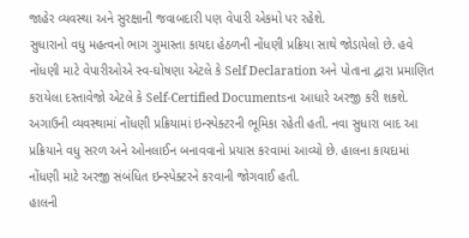જાહેર વ્યવસ્થા અને સુરક્ષાની જવાબદારી પણ વેપારી એકમો પર રહેશે.
સુધારાનો વધુ મહત્વનો ભાગ ગુમાસ્તા કાયદા હેઠળની નોંધણી પ્રક્રિયા સાથે જોડાયેલો છે. હવે નોંધણી માટે વેપારીઓએ સ્વ-ઘોષણા એટલે કે Self Declaration અને પોતાના દ્વારા પ્રમાણિત કરાયેલા દસ્તાવેજો એટલે કે Self-Certified Documentsના આધારે અરજી કરી શકશે. અગાઉની વ્યવસ્થામાં નોંધણી પ્રક્રિયામાં ઇન્સ્પેક્ટરની ભૂમિકા રહેતી હતી. નવા સુધારા બાદ આ પ્રક્રિયાને વધુ સરળ અને ઓનલાઈન બનાવવાનો પ્રયાસ કરવામાં આવ્યો છે. હાલના કાયદામાં નોંધણી માટે અરજી સંબંધિત ઇન્સ્પેક્ટરને કરવાની જોગવાઈ હતી.
હાલની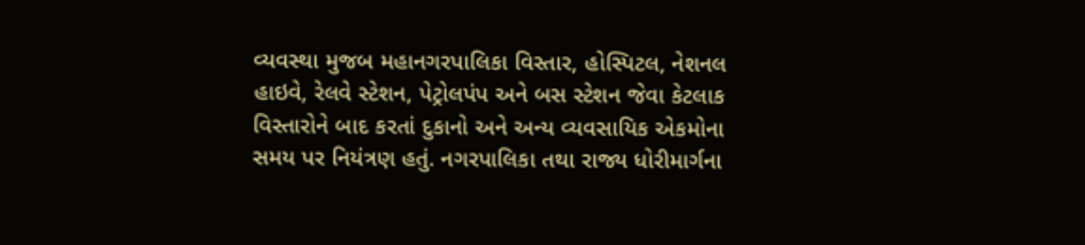વ્યવસ્થા મુજબ મહાનગરપાલિકા વિસ્તાર, હોસ્પિટલ, નેશનલ હાઇવે, રેલવે સ્ટેશન, પેટ્રોલપંપ અને બસ સ્ટેશન જેવા કેટલાક વિસ્તારોને બાદ કરતાં દુકાનો અને અન્ય વ્યવસાયિક એકમોના સમય પર નિયંત્રણ હતું. નગરપાલિકા તથા રાજ્ય ધોરીમાર્ગના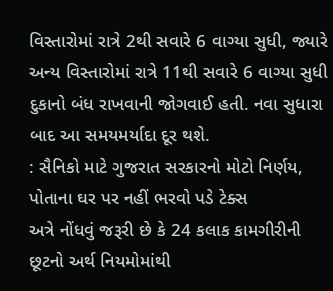વિસ્તારોમાં રાત્રે 2થી સવારે 6 વાગ્યા સુધી, જ્યારે અન્ય વિસ્તારોમાં રાત્રે 11થી સવારે 6 વાગ્યા સુધી દુકાનો બંધ રાખવાની જોગવાઈ હતી. નવા સુધારા બાદ આ સમયમર્યાદા દૂર થશે.
: સૈનિકો માટે ગુજરાત સરકારનો મોટો નિર્ણય, પોતાના ઘર પર નહીં ભરવો પડે ટેક્સ
અત્રે નોંધવું જરૂરી છે કે 24 કલાક કામગીરીની છૂટનો અર્થ નિયમોમાંથી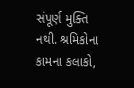સંપૂર્ણ મુક્તિ નથી. શ્રમિકોના કામના કલાકો,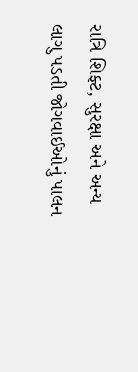રાત્રિ શિફ્ટ, સુરક્ષા અને અન્ય લાગુ પડતી જોગવાઈઓનું પાલન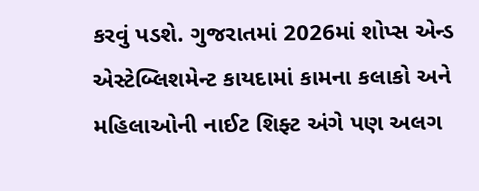કરવું પડશે. ગુજરાતમાં 2026માં શોપ્સ એન્ડ એસ્ટેબ્લિશમેન્ટ કાયદામાં કામના કલાકો અને મહિલાઓની નાઈટ શિફ્ટ અંગે પણ અલગ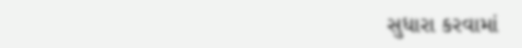સુધારા કરવામાં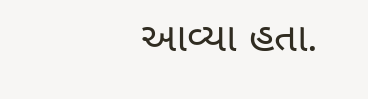આવ્યા હતા.